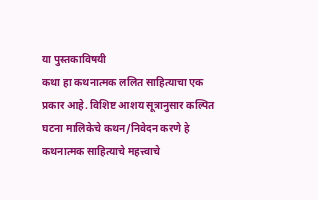या पुस्तकाविषयी
कथा हा कथनात्मक ललित साहित्याचा एक प्रकार आहे. विशिष्ट आशय सूत्रानुसार कल्पित घटना मालिकेचे कथन/निवेदन करणे हे कथनात्मक साहित्याचे महत्त्वाचे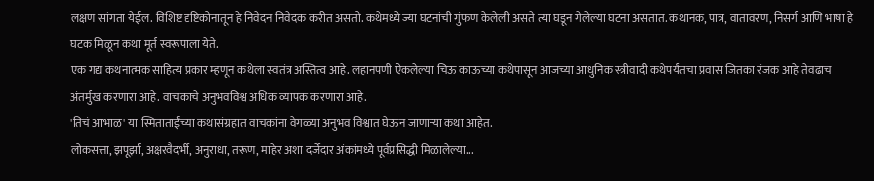लक्षण सांगता येईल. विशिष्ट दृष्टिकोनातून हे निवेदन निवेदक करीत असतो. कथेमध्ये ज्या घटनांची गुंफण केलेली असते त्या घडून गेलेल्या घटना असतात. कथानक, पात्र, वातावरण, निसर्ग आणि भाषा हे घटक मिळून कथा मूर्त स्वरूपाला येते.
एक गद्य कथनात्मक साहित्य प्रकार म्हणून कथेला स्वतंत्र अस्तित्व आहे. लहानपणी ऐकलेल्या चिऊ काऊच्या कथेपासून आजच्या आधुनिक स्त्रीवादी कथेपर्यंतचा प्रवास जितका रंजक आहे तेवढाच अंतर्मुख करणारा आहे. वाचकाचे अनुभवविश्व अधिक व्यापक करणारा आहे.
'तिचं आभाळ' या स्मिताताईंच्या कथासंग्रहात वाचकांना वेगळ्या अनुभव विश्वात घेऊन जाणाऱ्या कथा आहेत.
लोकसत्ता, झपूर्झा, अक्षरवैदर्भी, अनुराधा, तरूण, माहेर अशा दर्जेदार अंकांमध्ये पूर्वप्रसिद्धी मिळालेल्या...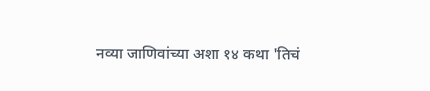नव्या जाणिवांच्या अशा १४ कथा 'तिचं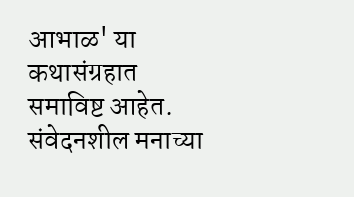आभाळ' या कथासंग्रहात समाविष्ट आहेत.
संवेदनशील मनाच्या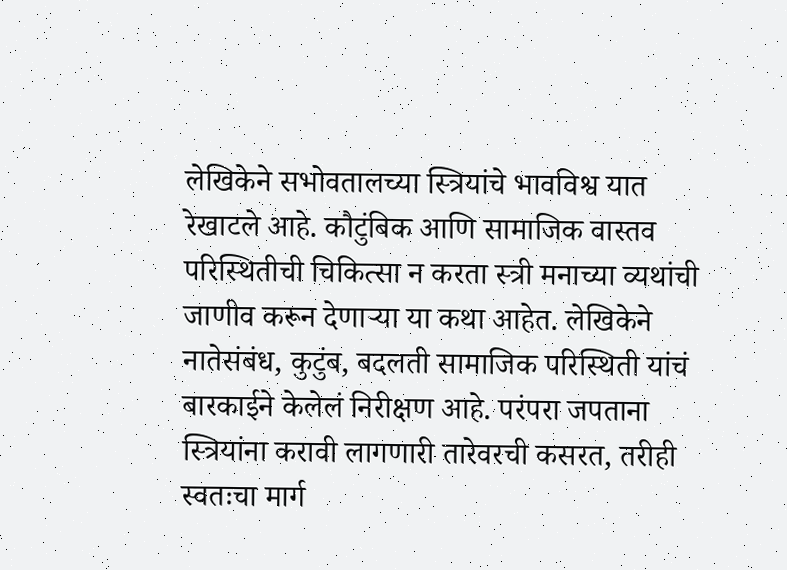लेखिकेने सभोवतालच्या स्त्रियांचे भावविश्व यात रेखाटले आहे. कौटुंबिक आणि सामाजिक वास्तव परिस्थितीची चिकित्सा न करता स्त्री मनाच्या व्यथांची जाणीव करून देणाऱ्या या कथा आहेत. लेखिकेने नातेसंबंध, कुटुंब, बदलती सामाजिक परिस्थिती यांचं बारकाईने केलेलं निरीक्षण आहे. परंपरा जपताना स्त्रियांना करावी लागणारी तारेवरची कसरत, तरीही स्वतःचा मार्ग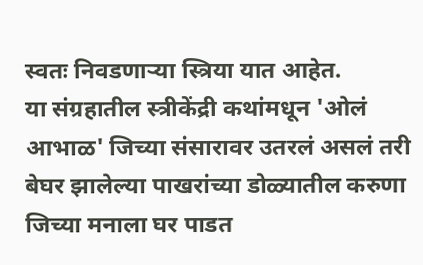स्वतः निवडणाऱ्या स्त्रिया यात आहेत.
या संग्रहातील स्त्रीकेंद्री कथांमधून 'ओलं आभाळ' जिच्या संसारावर उतरलं असलं तरी बेघर झालेल्या पाखरांच्या डोळ्यातील करुणा जिच्या मनाला घर पाडत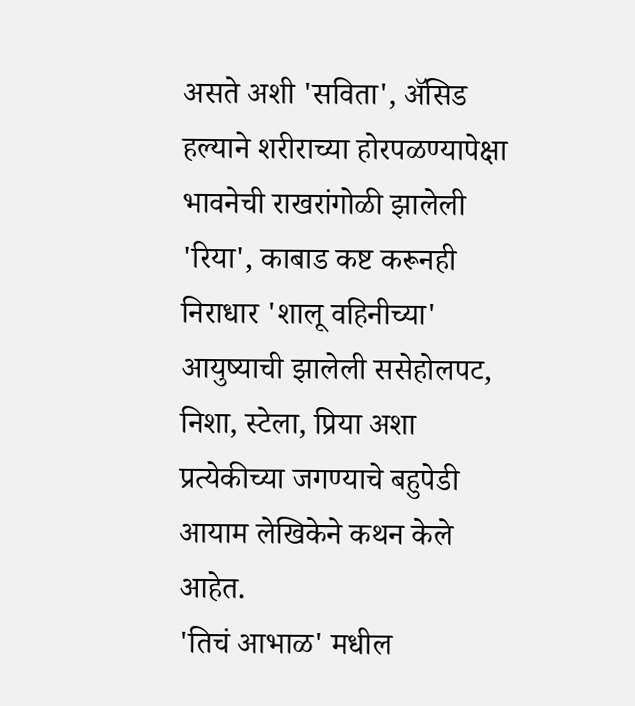असते अशी 'सविता', ॲसिड हल्याने शरीराच्या होरपळण्यापेक्षा भावनेची राखरांगोळी झालेली 'रिया', काबाड कष्ट करूनही निराधार 'शालू वहिनीच्या' आयुष्याची झालेली ससेहोलपट, निशा, स्टेला, प्रिया अशा प्रत्येकीच्या जगण्याचे बहुपेडी आयाम लेखिकेने कथन केले आहेत.
'तिचं आभाळ' मधील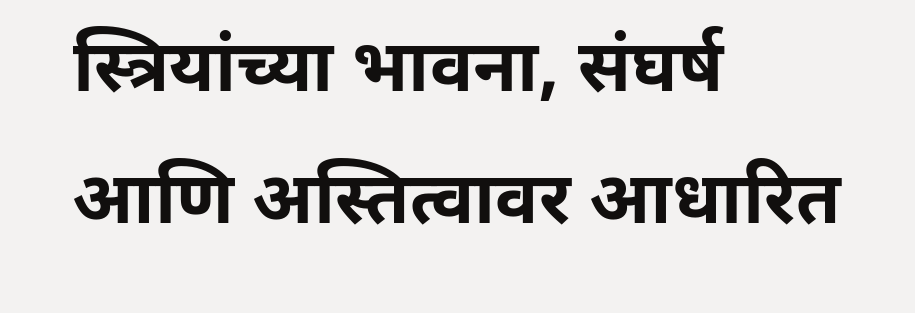स्त्रियांच्या भावना, संघर्ष आणि अस्तित्वावर आधारित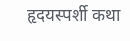हृदयस्पर्शी कथा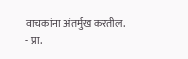वाचकांना अंतर्मुख करतील.
- प्रा.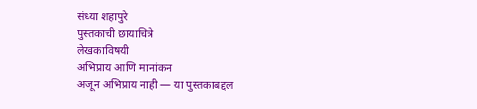संध्या शहापुरे
पुस्तकाची छायाचित्रे
लेखकाविषयी
अभिप्राय आणि मानांकन
अजून अभिप्राय नाही — या पुस्तकाबद्दल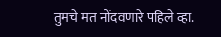तुमचे मत नोंदवणारे पहिले व्हा.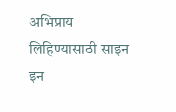अभिप्राय लिहिण्यासाठी साइन इन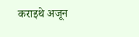कराइथे अजून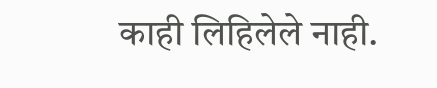काही लिहिलेले नाही.